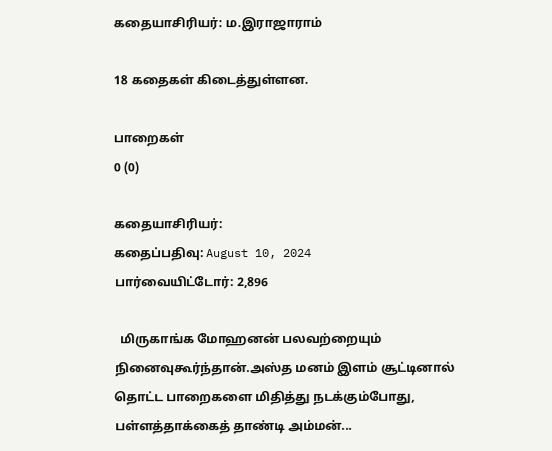கதையாசிரியர்: ம.இராஜாராம்

18 கதைகள் கிடைத்துள்ளன.

பாறைகள்
0 (0)

கதையாசிரியர்:
கதைப்பதிவு: August 10, 2024
பார்வையிட்டோர்: 2,896

  மிருகாங்க மோஹனன் பலவற்றையும் நினைவுகூர்ந்தான்.அஸ்த‌ மனம் இளம் சூட்டினால் தொட்ட பாறைகளை மிதித்து நடக்கும்போது, பள்ளத்தாக்கைத் தாண்டி அம்மன்...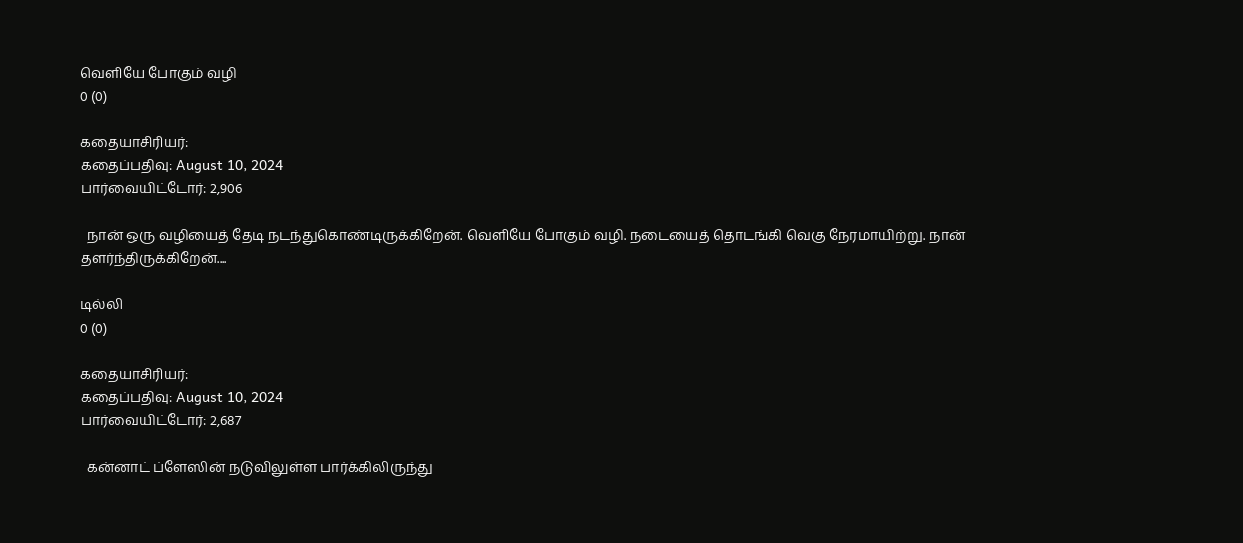வெளியே போகும் வழி
0 (0)

கதையாசிரியர்:
கதைப்பதிவு: August 10, 2024
பார்வையிட்டோர்: 2,906

  நான் ஒரு வழியைத் தேடி நடந்துகொண்டிருக்கிறேன். வெளியே போகும் வழி. நடையைத் தொடங்கி வெகு நேரமாயிற்று. நான் தளர்ந்திருக்கிறேன்....

டில்லி
0 (0)

கதையாசிரியர்:
கதைப்பதிவு: August 10, 2024
பார்வையிட்டோர்: 2,687

  க‌ன்னாட் ப்ளேஸின் ந‌டுவிலுள்ள‌ பார்க்கிலிருந்து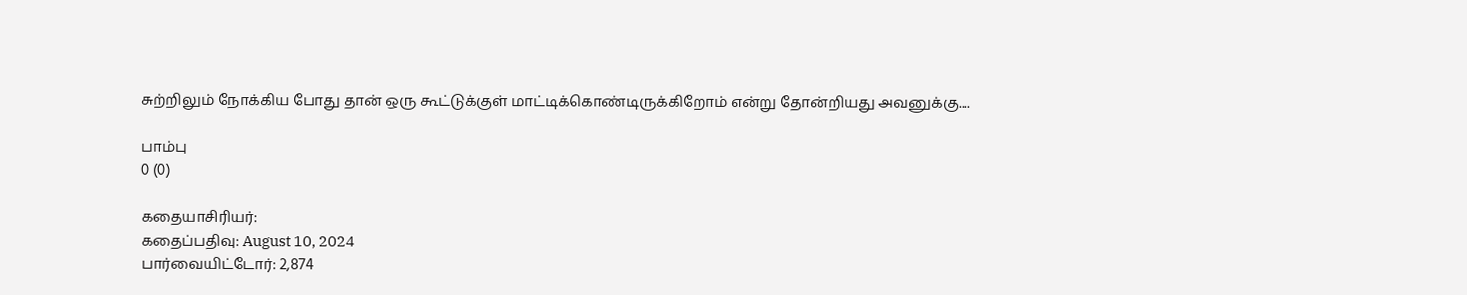சுற்றிலும் நோக்கிய‌ போது தான் ஒரு கூட்டுக்குள் மாட்டிக்கொண்டிருக்கிறோம் என்று தோன்றிய‌து அவ‌னுக்கு....

பாம்பு
0 (0)

கதையாசிரியர்:
கதைப்பதிவு: August 10, 2024
பார்வையிட்டோர்: 2,874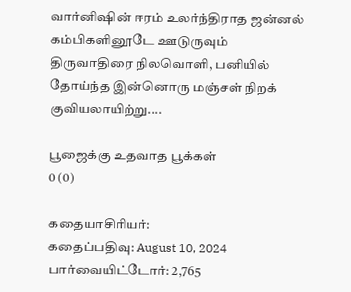வார்னிஷின் ஈரம் உலர்ந்திராத ஜன்னல் கம்பிகளினூடே ஊடுருவும் திருவாதிரை நிலவொளி, பனியில் தோய்ந்த இன்னொரு மஞ்சள் நிறக் குவியலாயிற்று....

பூஜைக்கு உதவாத பூக்கள்
0 (0)

கதையாசிரியர்:
கதைப்பதிவு: August 10, 2024
பார்வையிட்டோர்: 2,765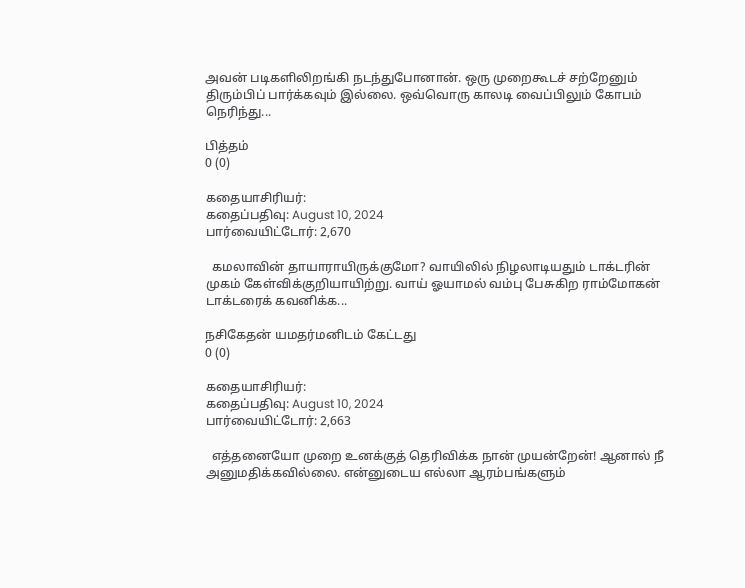அவன் படிகளிலிறங்கி நடந்துபோனான். ஒரு முறைகூடச் சற்றேனும் திரும்பிப் பார்க்கவும் இல்லை. ஒவ்வொரு காலடி வைப்பிலும் கோபம் நெரிந்து...

பித்தம்
0 (0)

கதையாசிரியர்:
கதைப்பதிவு: August 10, 2024
பார்வையிட்டோர்: 2,670

  கமலாவின் தாயாராயிருக்குமோ? வாயிலில் நிழலாடியதும் டாக்டரின் முகம் கேள்விக்குறியாயிற்று. வாய் ஓயாமல் வம்பு பேசுகிற ராம்மோகன் டாக்டரைக் கவனிக்க...

நசிகேதன் யமதர்மனிடம் கேட்டது
0 (0)

கதையாசிரியர்:
கதைப்பதிவு: August 10, 2024
பார்வையிட்டோர்: 2,663

  எத்தனையோ முறை உனக்குத் தெரிவிக்க நான் முயன்றேன்! ஆனால் நீ அனுமதிக்கவில்லை. என்னுடைய எல்லா ஆரம்பங்களும்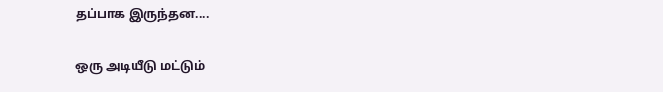தப்பாக இருந்தன....

ஒரு அடியீடு மட்டும்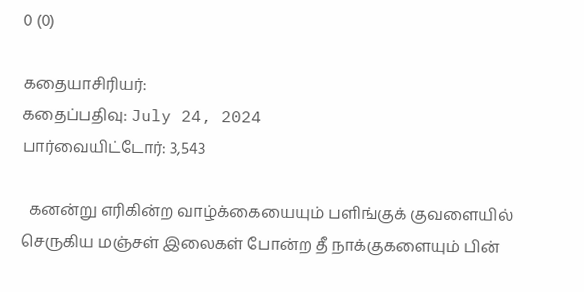0 (0)

கதையாசிரியர்:
கதைப்பதிவு: July 24, 2024
பார்வையிட்டோர்: 3,543

  கனன்று எரிகின்ற வாழ்க்கையையும் பளிங்குக் குவளையில் செருகிய மஞ்சள் இலைகள் போன்ற தீ நாக்குகளையும் பின்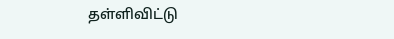தள்ளிவிட்டு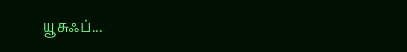யூசுஃப்...